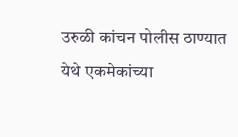उरुळी कांचन पोलीस ठाण्यात येथे एकमेकांच्या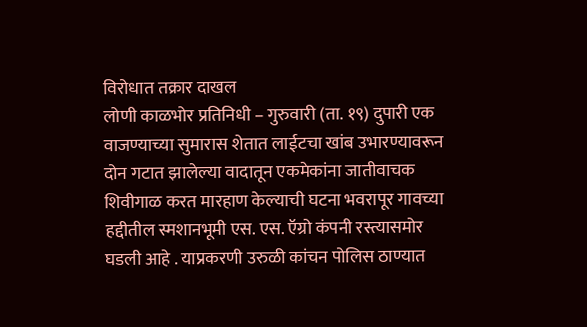विरोधात तक्रार दाखल
लोणी काळभोर प्रतिनिधी – गुरुवारी (ता. १९) दुपारी एक वाजण्याच्या सुमारास शेतात लाईटचा खांब उभारण्यावरून दोन गटात झालेल्या वादातून एकमेकांना जातीवाचक शिवीगाळ करत मारहाण केल्याची घटना भवरापूर गावच्या हद्दीतील स्मशानभूमी एस. एस. ऍग्रो कंपनी रस्त्यासमोर घडली आहे . याप्रकरणी उरुळी कांचन पोलिस ठाण्यात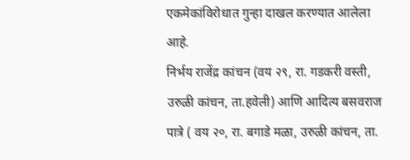एकमेकांविरोधात गुन्हा दाखल करण्यात आलेला आहे.
निर्भय राजेंद्र कांचन (वय २९, रा. गडकरी वस्ती, उरुळी कांचन, ता.हवेली) आणि आदित्य बसवराज पात्रे ( वय २०, रा. बगाडे मळा, उरुळी कांचन, ता.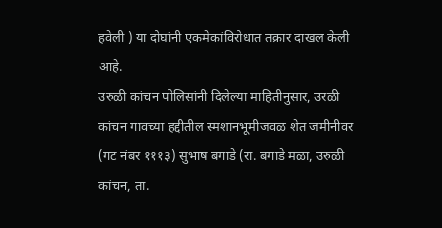हवेली ) या दोघांनी एकमेकांविरोधात तक्रार दाखल केली आहे.
उरुळी कांचन पोलिसांनी दिलेल्या माहितीनुसार, उरळी कांचन गावच्या हद्दीतील स्मशानभूमीजवळ शेत जमीनीवर (गट नंबर १११३) सुभाष बगाडे (रा. बगाडे मळा, उरुळी कांचन, ता.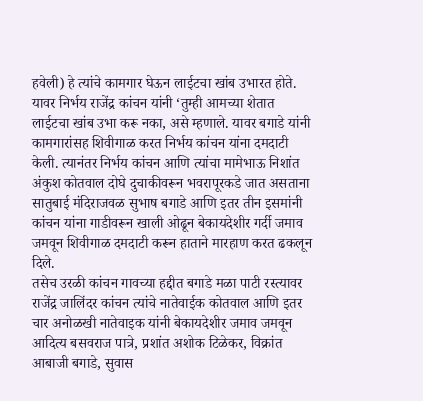हवेली) हे त्यांचे कामगार घेऊन लाईटचा खांब उभारत होते. यावर निर्भय राजेंद्र कांचन यांनी ‘तुम्ही आमच्या शेतात लाईटचा खांब उभा करू नका, असे म्हणाले. यावर बगाडे यांनी कामगारांसह शिवीगाळ करत निर्भय कांचन यांना दमदाटी केली. त्यानंतर निर्भय कांचन आणि त्यांचा मामेभाऊ निशांत अंकुश कोतवाल दोघे दुचाकीवरून भवरापूरकडे जात असताना सातुबाई मंदिराजवळ सुभाष बगाडे आणि इतर तीन इसमांनी कांचन यांना गाडीवरून खाली ओढून बेकायदेशीर गर्दी जमाव जमवून शिवीगाळ दमदाटी करून हाताने मारहाण करत ढकलून दिले.
तसेच उरळी कांचन गावच्या हद्दीत बगाडे मळा पाटी रस्त्यावर राजेंद्र जालिंदर कांचन त्यांचे नातेवाईक कोतवाल आणि इतर चार अनोळखी नातेवाइक यांनी बेकायदेशीर जमाव जमवून आदित्य बसवराज पात्रे, प्रशांत अशोक टिळेकर, विक्रांत आबाजी बगाडे, सुवास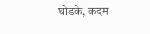घोडके, कदम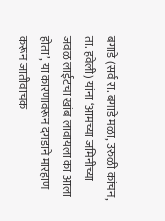बगाडे (सर्व रा. बगाडे मळा, उरुळी कांचन, ता. हवेली) यांना ‘आमच्या जमिनीच्या जवळ लाईटचा खांब लावायला का आला होता’, या कारणावरून दगडाने मारहाण करून जातीवाचक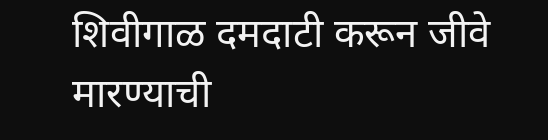शिवीगाळ दमदाटी करून जीवे मारण्याची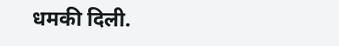धमकी दिली.